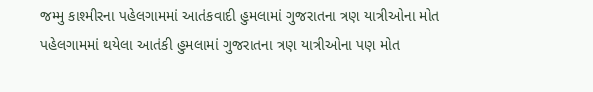જમ્મુ કાશ્મીરના પહેલગામમાં આતંકવાદી હુમલામાં ગુજરાતના ત્રણ યાત્રીઓના મોત
પહેલગામમાં થયેલા આતંકી હુમલામાં ગુજરાતના ત્રણ યાત્રીઓના પણ મોત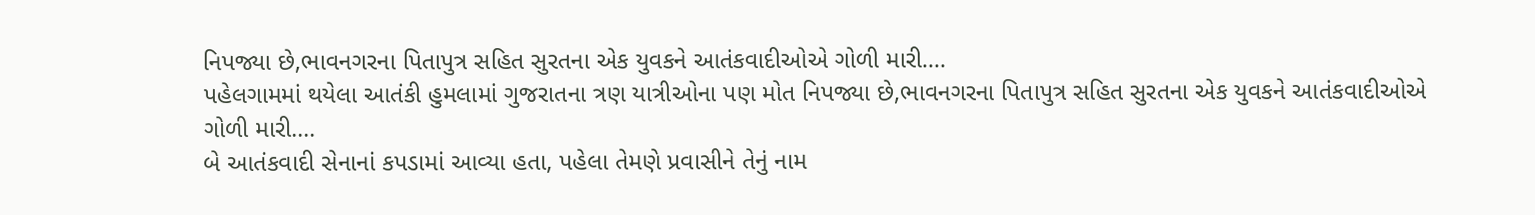નિપજ્યા છે,ભાવનગરના પિતાપુત્ર સહિત સુરતના એક યુવકને આતંકવાદીઓએ ગોળી મારી....
પહેલગામમાં થયેલા આતંકી હુમલામાં ગુજરાતના ત્રણ યાત્રીઓના પણ મોત નિપજ્યા છે,ભાવનગરના પિતાપુત્ર સહિત સુરતના એક યુવકને આતંકવાદીઓએ ગોળી મારી....
બે આતંકવાદી સેનાનાં કપડામાં આવ્યા હતા, પહેલા તેમણે પ્રવાસીને તેનું નામ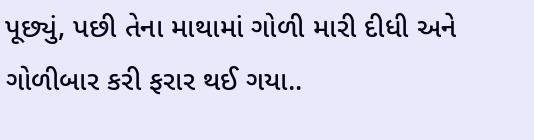પૂછ્યું, પછી તેના માથામાં ગોળી મારી દીધી અને ગોળીબાર કરી ફરાર થઈ ગયા..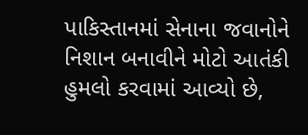પાકિસ્તાનમાં સેનાના જવાનોને નિશાન બનાવીને મોટો આતંકી હુમલો કરવામાં આવ્યો છે,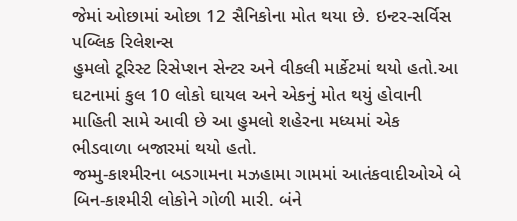જેમાં ઓછામાં ઓછા 12 સૈનિકોના મોત થયા છે. ઇન્ટર-સર્વિસ પબ્લિક રિલેશન્સ
હુમલો ટૂરિસ્ટ રિસેપ્શન સેન્ટર અને વીકલી માર્કેટમાં થયો હતો.આ ઘટનામાં કુલ 10 લોકો ઘાયલ અને એકનું મોત થયું હોવાની માહિતી સામે આવી છે આ હુમલો શહેરના મધ્યમાં એક ભીડવાળા બજારમાં થયો હતો.
જમ્મુ-કાશ્મીરના બડગામના મઝહામા ગામમાં આતંકવાદીઓએ બે બિન-કાશ્મીરી લોકોને ગોળી મારી. બંને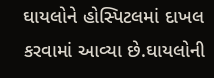ઘાયલોને હોસ્પિટલમાં દાખલ કરવામાં આવ્યા છે.ઘાયલોની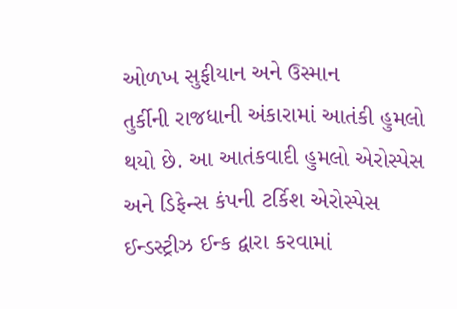ઓળખ સુફીયાન અને ઉસ્માન
તુર્કીની રાજધાની અંકારામાં આતંકી હુમલો થયો છે. આ આતંકવાદી હુમલો એરોસ્પેસ અને ડિફેન્સ કંપની ટર્કિશ એરોસ્પેસ ઈન્ડસ્ટ્રીઝ ઈન્ક દ્વારા કરવામાં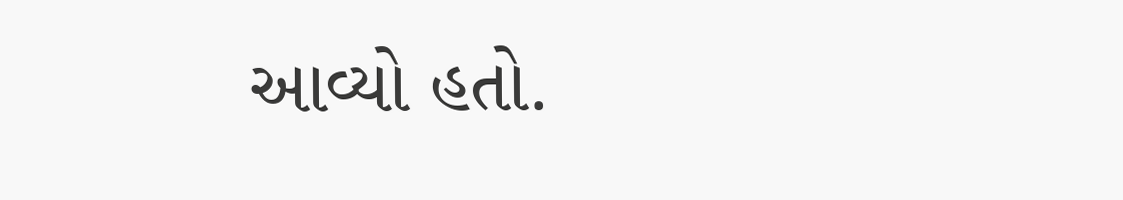આવ્યો હતો.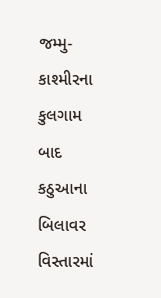જમ્મુ-કાશ્મીરના કુલગામ બાદ કઠુઆના બિલાવર વિસ્તારમાં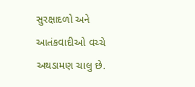સુરક્ષાદળો અને આતંકવાદીઓ વચ્ચે અથડામણ ચાલુ છે.